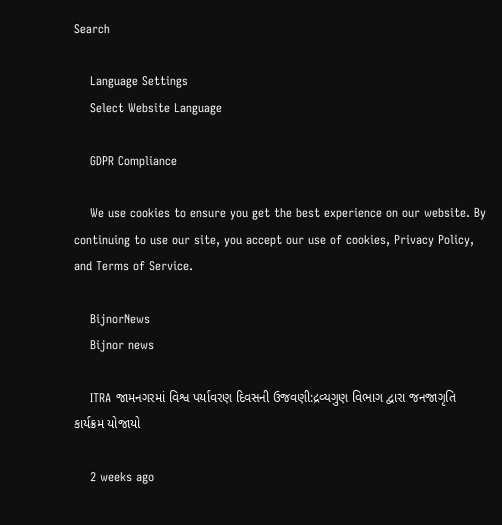Search

    Language Settings
    Select Website Language

    GDPR Compliance

    We use cookies to ensure you get the best experience on our website. By continuing to use our site, you accept our use of cookies, Privacy Policy, and Terms of Service.

    BijnorNews
    Bijnor news

    ITRA જામનગરમાં વિશ્વ પર્યાવરણ દિવસની ઉજવણી:દ્રવ્યગુણ વિભાગ દ્વારા જનજાગૃતિ કાર્યક્રમ યોજાયો

    2 weeks ago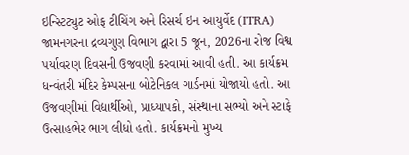ઇન્સ્ટિટ્યુટ ઓફ ટીચિંગ અને રિસર્ચ ઇન આયુર્વેદ (ITRA) જામનગરના દ્રવ્યગુણ વિભાગ દ્વારા 5 જૂન, 2026ના રોજ વિશ્વ પર્યાવરણ દિવસની ઉજવણી કરવામાં આવી હતી. આ કાર્યક્રમ ધન્વંતરી મંદિર કેમ્પસના બોટેનિકલ ગાર્ડનમાં યોજાયો હતો. આ ઉજવણીમાં વિદ્યાર્થીઓ, પ્રાધ્યાપકો, સંસ્થાના સભ્યો અને સ્ટાફે ઉત્સાહભેર ભાગ લીધો હતો. કાર્યક્રમનો મુખ્ય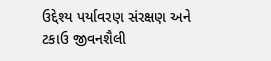ઉદ્દેશ્ય પર્યાવરણ સંરક્ષણ અને ટકાઉ જીવનશૈલી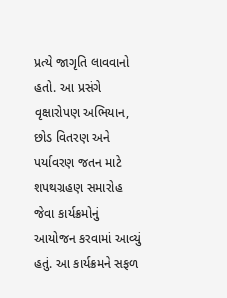પ્રત્યે જાગૃતિ લાવવાનો હતો. આ પ્રસંગે વૃક્ષારોપણ અભિયાન, છોડ વિતરણ અને પર્યાવરણ જતન માટે શપથગ્રહણ સમારોહ જેવા કાર્યક્રમોનું આયોજન કરવામાં આવ્યું હતું. આ કાર્યક્રમને સફળ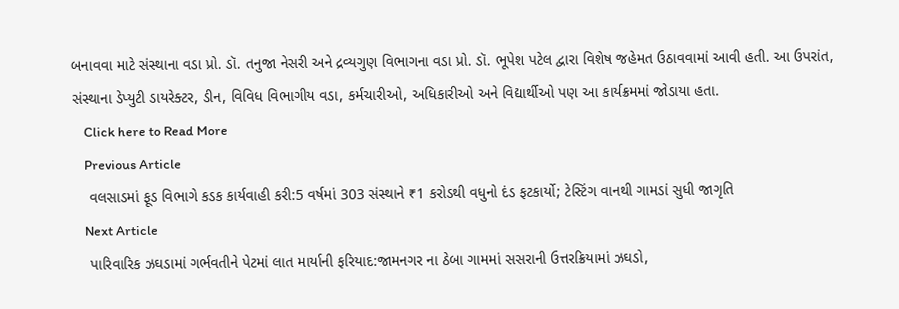બનાવવા માટે સંસ્થાના વડા પ્રો. ડૉ. તનુજા નેસરી અને દ્રવ્યગુણ વિભાગના વડા પ્રો. ડૉ. ભૂપેશ પટેલ દ્વારા વિશેષ જહેમત ઉઠાવવામાં આવી હતી. આ ઉપરાંત, સંસ્થાના ડેપ્યુટી ડાયરેક્ટર, ડીન, વિવિધ વિભાગીય વડા, કર્મચારીઓ, અધિકારીઓ અને વિદ્યાર્થીઓ પણ આ કાર્યક્રમમાં જોડાયા હતા.
    Click here to Read More
    Previous Article
    વલસાડમાં ફૂડ વિભાગે કડક કાર્યવાહી કરી:5 વર્ષમાં 303 સંસ્થાને ₹1 કરોડથી વધુનો દંડ ફટકાર્યો; ટેસ્ટિંગ વાનથી ગામડાં સુધી જાગૃતિ
    Next Article
    પારિવારિક ઝઘડામાં ગર્ભવતીને પેટમાં લાત માર્યાની ફરિયાદ:જામનગર ના ઠેબા ગામમાં સસરાની ઉત્તરક્રિયામાં ઝઘડો,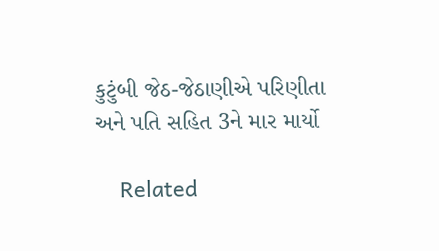કુટુંબી જેઠ-જેઠાણીએ પરિણીતા અને પતિ સહિત 3ને માર માર્યો

    Related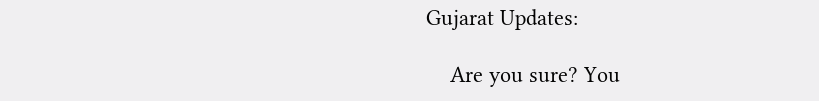Gujarat Updates:

    Are you sure? You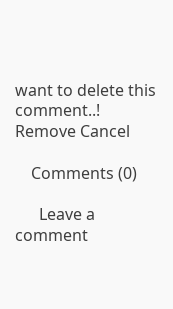want to delete this comment..! Remove Cancel

    Comments (0)

      Leave a comment